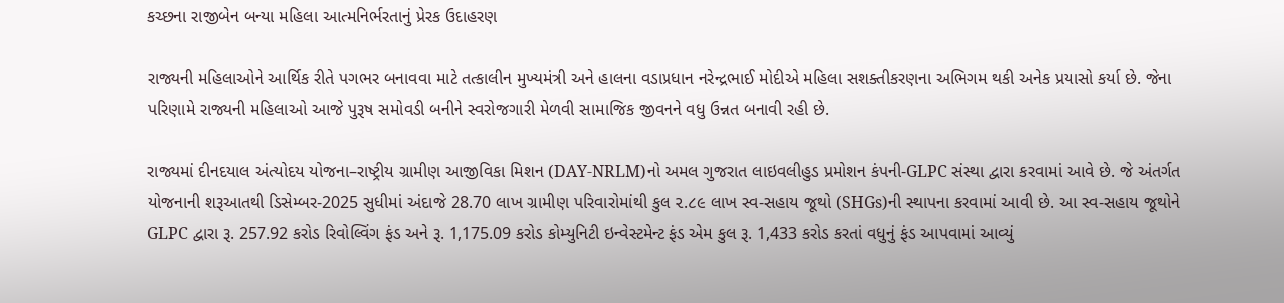કચ્છના રાજીબેન બન્યા મહિલા આત્મનિર્ભરતાનું પ્રેરક ઉદાહરણ

રાજ્યની મહિલાઓને આર્થિક રીતે પગભર બનાવવા માટે તત્કાલીન મુખ્યમંત્રી અને હાલના વડાપ્રધાન નરેન્દ્રભાઈ મોદીએ મહિલા સશક્તીકરણના અભિગમ થકી અનેક પ્રયાસો કર્યા છે. જેના પરિણામે રાજ્યની મહિલાઓ આજે પુરૂષ સમોવડી બનીને સ્વરોજગારી મેળવી સામાજિક જીવનને વધુ ઉન્નત બનાવી રહી છે.

રાજ્યમાં દીનદયાલ અંત્યોદય યોજના–રાષ્ટ્રીય ગ્રામીણ આજીવિકા મિશન (DAY-NRLM)નો અમલ ગુજરાત લાઇવલીહુડ પ્રમોશન કંપની-GLPC સંસ્થા દ્વારા કરવામાં આવે છે. જે અંતર્ગત યોજનાની શરૂઆતથી ડિસેમ્બર-2025 સુધીમાં અંદાજે 28.70 લાખ ગ્રામીણ પરિવારોમાંથી કુલ ૨.૮૯ લાખ સ્વ-સહાય જૂથો (SHGs)ની સ્થાપના કરવામાં આવી છે. આ સ્વ-સહાય જૂથોને GLPC દ્વારા રૂ. 257.92 કરોડ રિવોલ્વિંગ ફંડ અને રૂ. 1,175.09 કરોડ કોમ્યુનિટી ઇન્વેસ્ટમેન્ટ ફંડ એમ કુલ રૂ. 1,433 કરોડ કરતાં વધુનું ફંડ આપવામાં આવ્યું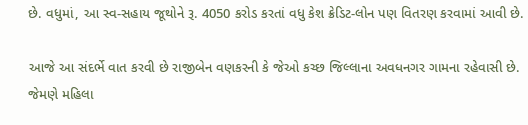છે. વધુમાં, આ સ્વ-સહાય જૂથોને રૂ. 4050 કરોડ કરતાં વધુ કેશ ક્રેડિટ-લોન પણ વિતરણ કરવામાં આવી છે.

આજે આ સંદર્ભે વાત કરવી છે રાજીબેન વણકરની કે જેઓ કચ્છ જિલ્લાના અવધનગર ગામના રહેવાસી છે. જેમણે મહિલા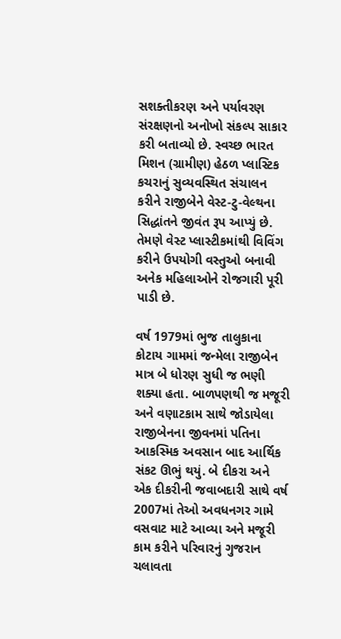સશક્તીકરણ અને પર્યાવરણ સંરક્ષણનો અનોખો સંકલ્પ સાકાર કરી બતાવ્યો છે. સ્વચ્છ ભારત મિશન (ગ્રામીણ) હેઠળ પ્લાસ્ટિક કચરાનું સુવ્યવસ્થિત સંચાલન કરીને રાજીબેને વેસ્ટ-ટુ-વેલ્થના સિદ્ધાંતને જીવંત રૂપ આપ્યું છે. તેમણે વેસ્ટ પ્લાસ્ટીકમાંથી વિવિંગ કરીને ઉપયોગી વસ્તુઓ બનાવી અનેક મહિલાઓને રોજગારી પૂરી પાડી છે.

વર્ષ 1979માં ભુજ તાલુકાના કોટાય ગામમાં જન્મેલા રાજીબેન માત્ર બે ધોરણ સુધી જ ભણી શક્યા હતા. બાળપણથી જ મજૂરી અને વણાટકામ સાથે જોડાયેલા રાજીબેનના જીવનમાં પતિના આકસ્મિક અવસાન બાદ આર્થિક સંકટ ઊભું થયું. બે દીકરા અને એક દીકરીની જવાબદારી સાથે વર્ષ 2007માં તેઓ અવધનગર ગામે વસવાટ માટે આવ્યા અને મજૂરી કામ કરીને પરિવારનું ગુજરાન ચલાવતા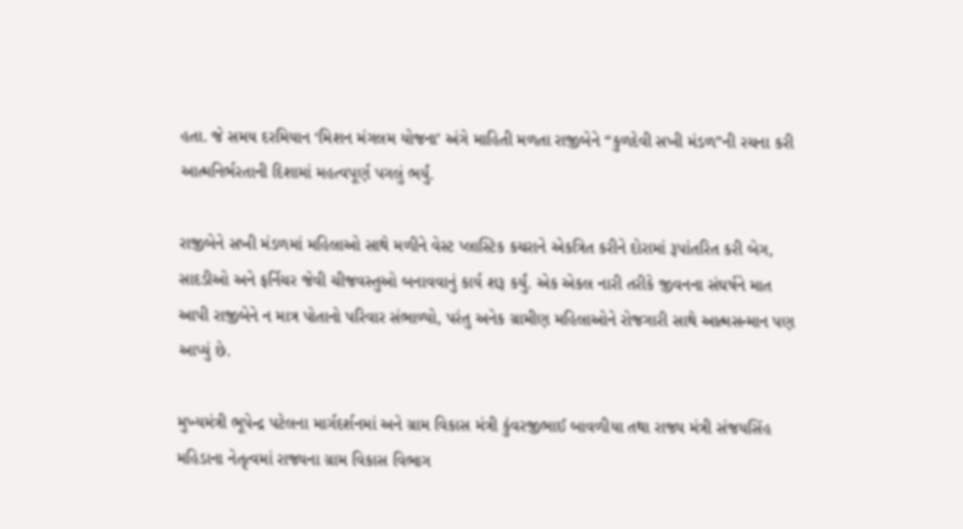હતા. જે સમય દરમિયાન ‘મિશન મંગલમ યોજના’ અંગે માહિતી મળતા રાજીબેને “કુળદેવી સખી મંડળ”ની રચના કરી આત્મનિર્ભરતાની દિશામાં મહત્વપૂર્ણ પગલું ભર્યું.

રાજીબેને સખી મંડળમાં મહિલાઓ સાથે મળીને વેસ્ટ પ્લાસ્ટિક કચરાને એકત્રિત કરીને દોરામાં રૂપાંતરિત કરી બેગ, સાદડીઓ અને ફર્નિચર જેવી ચીજવસ્તુઓ બનાવવાનું કાર્ય શરૂ કર્યું. એક એકલ નારી તરીકે જીવનના સંઘર્ષને માત આપી રાજીબેને ન માત્ર પોતાનો પરિવાર સંભાળ્યો, પરંતુ અનેક ગ્રામીણ મહિલાઓને રોજગારી સાથે આત્મસન્માન પણ આપ્યું છે.

મુખ્યમંત્રી ભૂપેન્દ્ર પટેલના માર્ગદર્શનમાં અને ગ્રામ વિકાસ મંત્રી કુંવરજીભાઈ બાવળીયા તથા રાજ્ય મંત્રી સંજયસિંહ મહિડાના નેતૃત્વમાં રાજ્યના ગ્રામ વિકાસ વિભાગ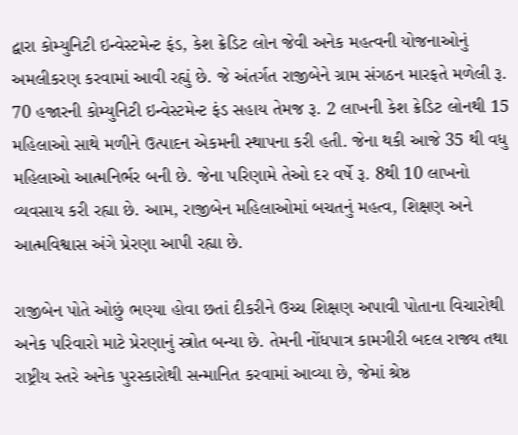દ્વારા કોમ્યુનિટી ઇન્વેસ્ટમેન્ટ ફંડ, કેશ ક્રેડિટ લોન જેવી અનેક મહત્વની યોજનાઓનું અમલીકરણ કરવામાં આવી રહ્યું છે. જે અંતર્ગત રાજીબેને ગ્રામ સંગઠન મારફતે મળેલી રૂ. 70 હજારની કોમ્યુનિટી ઇન્વેસ્ટમેન્ટ ફંડ સહાય તેમજ રૂ. 2 લાખની કેશ ક્રેડિટ લોનથી 15 મહિલાઓ સાથે મળીને ઉત્પાદન એકમની સ્થાપના કરી હતી. જેના થકી આજે 35 થી વધુ મહિલાઓ આત્મનિર્ભર બની છે. જેના પરિણામે તેઓ દર વર્ષે રૂ. 8થી 10 લાખનો વ્યવસાય કરી રહ્યા છે. આમ, રાજીબેન મહિલાઓમાં બચતનું મહત્વ, શિક્ષણ અને આત્મવિશ્વાસ અંગે પ્રેરણા આપી રહ્યા છે.

રાજીબેન પોતે ઓછું ભણ્યા હોવા છતાં દીકરીને ઉચ્ચ શિક્ષણ અપાવી પોતાના વિચારોથી અનેક પરિવારો માટે પ્રેરણાનું સ્ત્રોત બન્યા છે. તેમની નોંધપાત્ર કામગીરી બદલ રાજ્ય તથા રાષ્ટ્રીય સ્તરે અનેક પુરસ્કારોથી સન્માનિત કરવામાં આવ્યા છે, જેમાં શ્રેષ્ઠ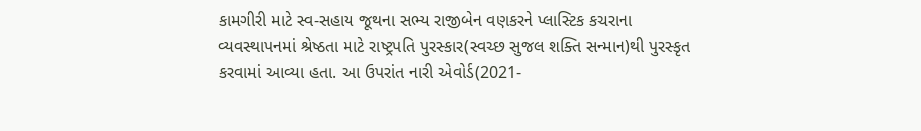કામગીરી માટે સ્વ-સહાય જૂથના સભ્ય રાજીબેન વણકરને પ્લાસ્ટિક કચરાના વ્યવસ્થાપનમાં શ્રેષ્ઠતા માટે રાષ્ટ્રપતિ પુરસ્કાર(સ્વચ્છ સુજલ શક્તિ સન્માન)થી પુરસ્કૃત કરવામાં આવ્યા હતા. આ ઉપરાંત નારી એવોર્ડ(2021-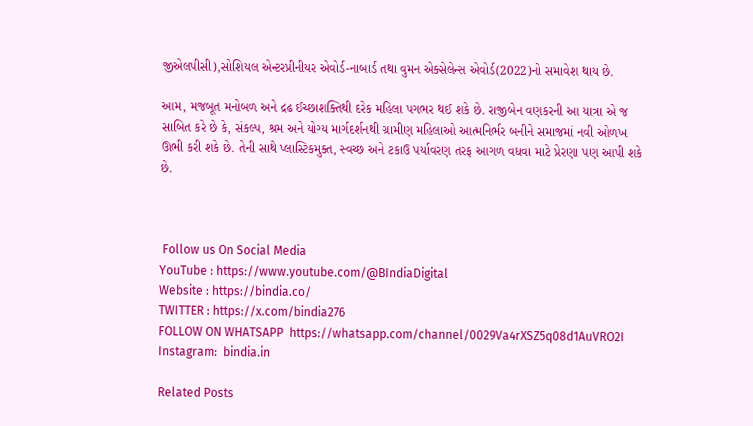જીએલપીસી),સોશિયલ એન્ટરપ્રીનીયર એવોર્ડ-નાબાર્ડ તથા વુમન એક્સેલેન્સ એવોર્ડ(2022)નો સમાવેશ થાય છે.

આમ, મજબૂત મનોબળ અને દ્રઢ ઈચ્છાશક્તિથી દરેક મહિલા પગભર થઈ શકે છે. રાજીબેન વણકરની આ યાત્રા એ જ સાબિત કરે છે કે, સંકલ્પ, શ્રમ અને યોગ્ય માર્ગદર્શનથી ગ્રામીણ મહિલાઓ આત્મનિર્ભર બનીને સમાજમાં નવી ઓળખ ઊભી કરી શકે છે. તેની સાથે પ્લાસ્ટિકમુક્ત, સ્વચ્છ અને ટકાઉ પર્યાવરણ તરફ આગળ વધવા માટે પ્રેરણા પણ આપી શકે છે.



 Follow us On Social Media
YouTube : https://www.youtube.com/@BIndiaDigital
Website : https://bindia.co/
TWITTER : https://x.com/bindia276
FOLLOW ON WHATSAPP  https://whatsapp.com/channel/0029Va4rXSZ5q08d1AuVRO2I
Instagram:  bindia.in

Related Posts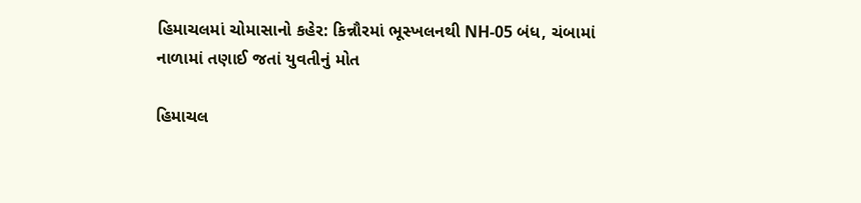હિમાચલમાં ચોમાસાનો કહેર: કિન્નૌરમાં ભૂસ્ખલનથી NH-05 બંધ, ચંબામાં નાળામાં તણાઈ જતાં યુવતીનું મોત

હિમાચલ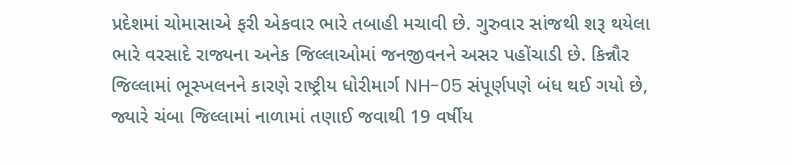પ્રદેશમાં ચોમાસાએ ફરી એકવાર ભારે તબાહી મચાવી છે. ગુરુવાર સાંજથી શરૂ થયેલા ભારે વરસાદે રાજ્યના અનેક જિલ્લાઓમાં જનજીવનને અસર પહોંચાડી છે. કિન્નૌર જિલ્લામાં ભૂસ્ખલનને કારણે રાષ્ટ્રીય ધોરીમાર્ગ NH-05 સંપૂર્ણપણે બંધ થઈ ગયો છે, જ્યારે ચંબા જિલ્લામાં નાળામાં તણાઈ જવાથી 19 વર્ષીય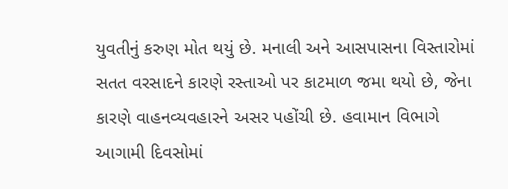યુવતીનું કરુણ મોત થયું છે. મનાલી અને આસપાસના વિસ્તારોમાં સતત વરસાદને કારણે રસ્તાઓ પર કાટમાળ જમા થયો છે, જેના કારણે વાહનવ્યવહારને અસર પહોંચી છે. હવામાન વિભાગે આગામી દિવસોમાં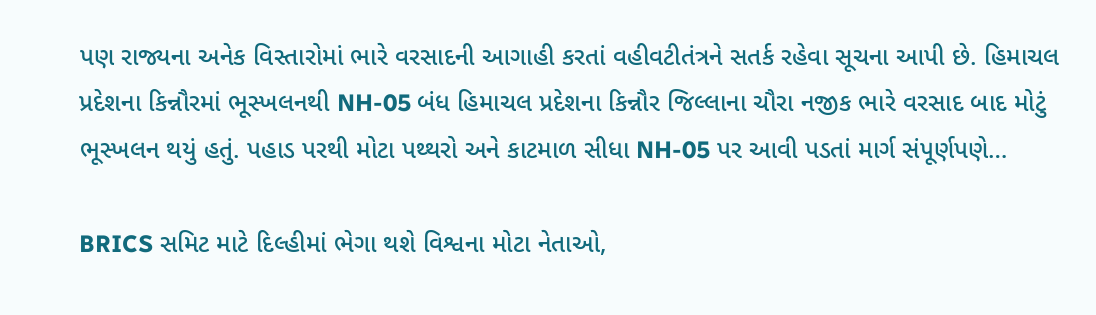પણ રાજ્યના અનેક વિસ્તારોમાં ભારે વરસાદની આગાહી કરતાં વહીવટીતંત્રને સતર્ક રહેવા સૂચના આપી છે. હિમાચલ પ્રદેશના કિન્નૌરમાં ભૂસ્ખલનથી NH-05 બંધ હિમાચલ પ્રદેશના કિન્નૌર જિલ્લાના ચૌરા નજીક ભારે વરસાદ બાદ મોટું ભૂસ્ખલન થયું હતું. પહાડ પરથી મોટા પથ્થરો અને કાટમાળ સીધા NH-05 પર આવી પડતાં માર્ગ સંપૂર્ણપણે…

BRICS સમિટ માટે દિલ્હીમાં ભેગા થશે વિશ્વના મોટા નેતાઓ,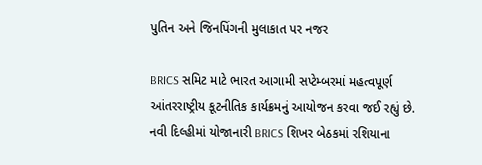પુતિન અને જિનપિંગની મુલાકાત પર નજર

BRICS સમિટ માટે ભારત આગામી સપ્ટેમ્બરમાં મહત્વપૂર્ણ આંતરરાષ્ટ્રીય કૂટનીતિક કાર્યક્રમનું આયોજન કરવા જઈ રહ્યું છે. નવી દિલ્હીમાં યોજાનારી BRICS શિખર બેઠકમાં રશિયાના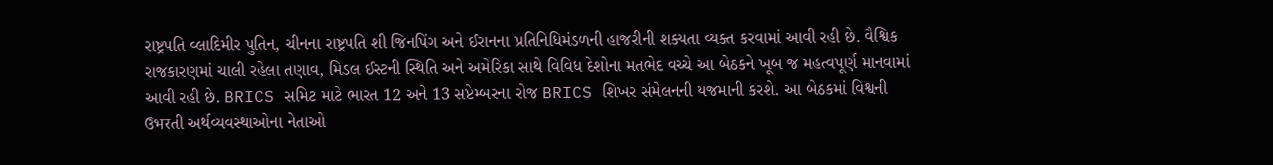રાષ્ટ્રપતિ વ્લાદિમીર પુતિન, ચીનના રાષ્ટ્રપતિ શી જિનપિંગ અને ઈરાનના પ્રતિનિધિમંડળની હાજરીની શક્યતા વ્યક્ત કરવામાં આવી રહી છે. વૈશ્વિક રાજકારણમાં ચાલી રહેલા તણાવ, મિડલ ઈસ્ટની સ્થિતિ અને અમેરિકા સાથે વિવિધ દેશોના મતભેદ વચ્ચે આ બેઠકને ખૂબ જ મહત્વપૂર્ણ માનવામાં આવી રહી છે. BRICS સમિટ માટે ભારત 12 અને 13 સપ્ટેમ્બરના રોજ BRICS શિખર સંમેલનની યજમાની કરશે. આ બેઠકમાં વિશ્વની ઉभरતી અર્થવ્યવસ્થાઓના નેતાઓ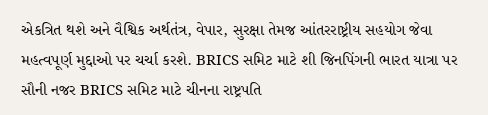એકત્રિત થશે અને વૈશ્વિક અર્થતંત્ર, વેપાર, સુરક્ષા તેમજ આંતરરાષ્ટ્રીય સહયોગ જેવા મહત્વપૂર્ણ મુદ્દાઓ પર ચર્ચા કરશે. BRICS સમિટ માટે શી જિનપિંગની ભારત યાત્રા પર સૌની નજર BRICS સમિટ માટે ચીનના રાષ્ટ્રપતિ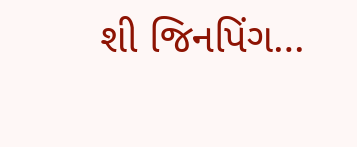શી જિનપિંગ…